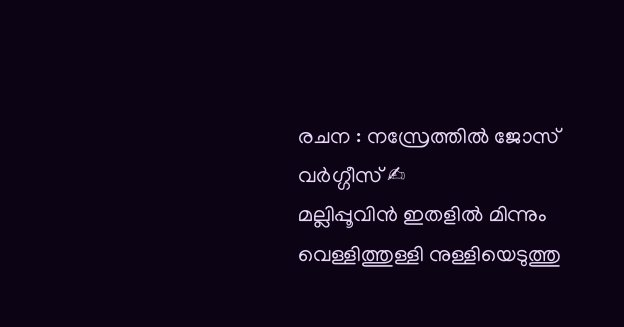രചന : നസ്രേത്തിൽ ജോസ് വർഗ്ഗീസ് ✍
മല്ലിപ്പൂവിൻ ഇതളിൽ മിന്നും
വെള്ളിത്തുള്ളി നുള്ളിയെടുത്തു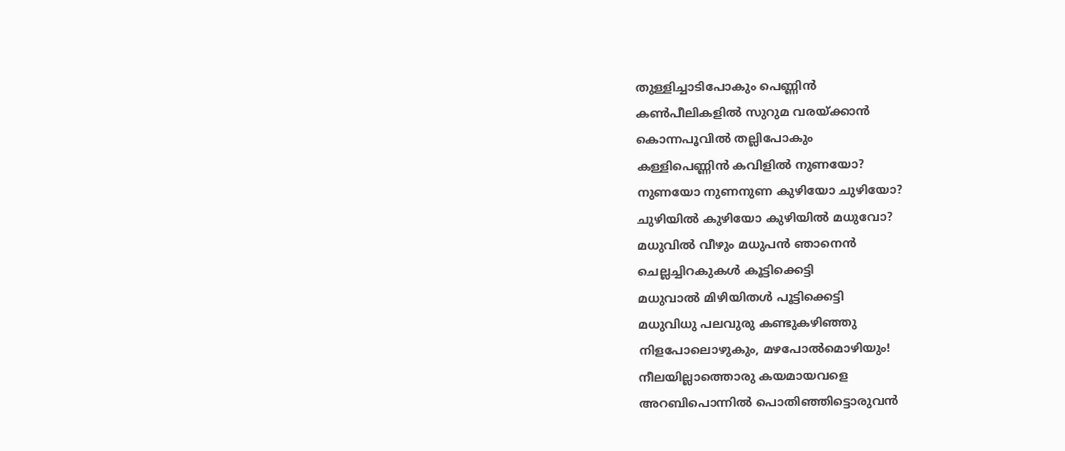തുള്ളിച്ചാടിപോകും പെണ്ണിൻ
കൺപീലികളിൽ സുറുമ വരയ്ക്കാൻ
കൊന്നപൂവിൽ തല്ലിപോകും
കള്ളിപെണ്ണിൻ കവിളിൽ നുണയോ?
നുണയോ നുണനുണ കുഴിയോ ചുഴിയോ?
ചുഴിയിൽ കുഴിയോ കുഴിയിൽ മധുവോ?
മധുവിൽ വീഴും മധുപൻ ഞാനെൻ
ചെല്ലച്ചിറകുകൾ കൂട്ടിക്കെട്ടി
മധുവാൽ മിഴിയിതൾ പൂട്ടിക്കെട്ടി
മധുവിധു പലവുരു കണ്ടുകഴിഞ്ഞു
നിളപോലൊഴുകും, മഴപോൽമൊഴിയും!
നീലയില്ലാത്തൊരു കയമായവളെ
അറബിപൊന്നിൽ പൊതിഞ്ഞിട്ടൊരുവൻ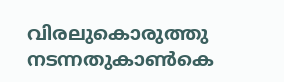വിരലുകൊരുത്തു നടന്നതുകാൺകെ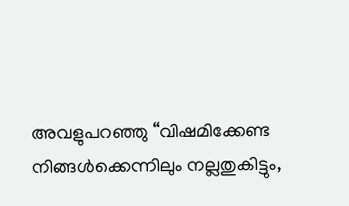അവളുപറഞ്ഞു “വിഷമിക്കേണ്ട
നിങ്ങൾക്കെന്നിലും നല്ലതുകിട്ടും,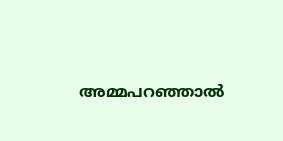അമ്മപറഞ്ഞാൽ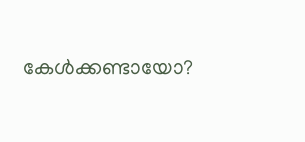കേൾക്കണ്ടായോ?